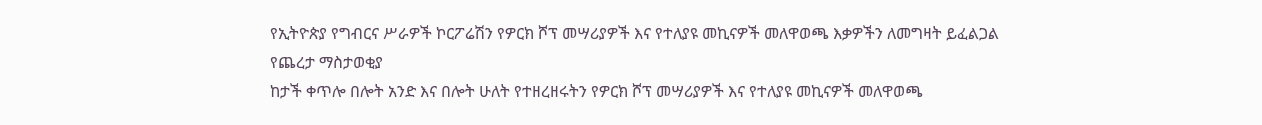የኢትዮጵያ የግብርና ሥራዎች ኮርፖሬሽን የዎርክ ሾፕ መሣሪያዎች እና የተለያዩ መኪናዎች መለዋወጫ እቃዎችን ለመግዛት ይፈልጋል
የጨረታ ማስታወቂያ
ከታች ቀጥሎ በሎት አንድ እና በሎት ሁለት የተዘረዘሩትን የዎርክ ሾፕ መሣሪያዎች እና የተለያዩ መኪናዎች መለዋወጫ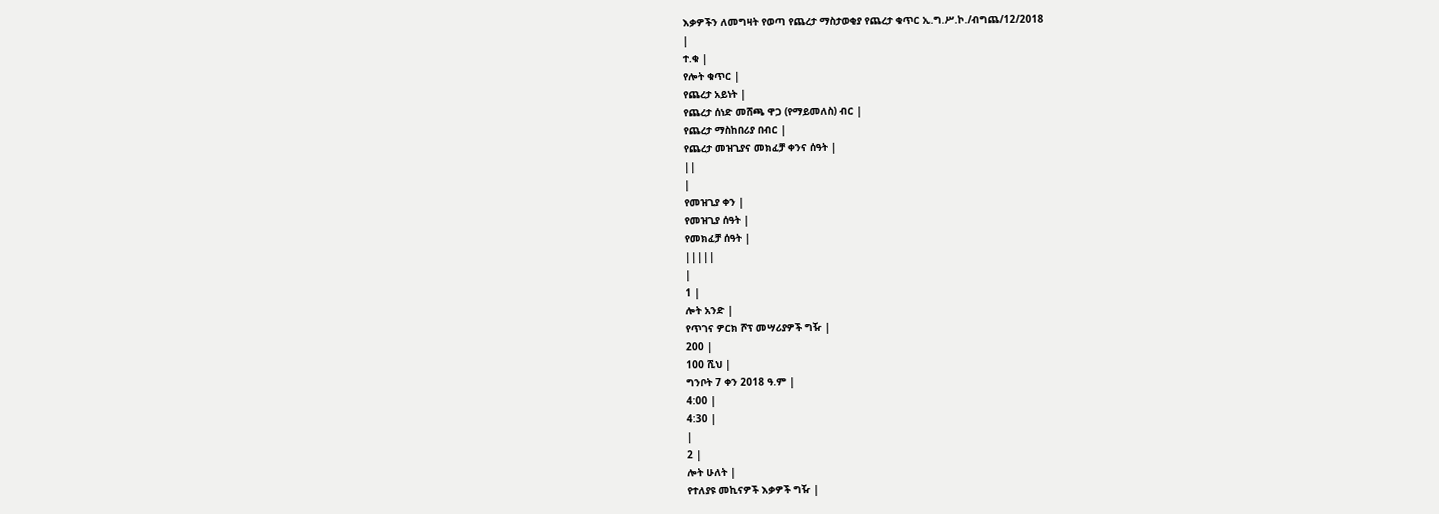እቃዎችን ለመግዛት የወጣ የጨረታ ማስታወቂያ የጨረታ ቁጥር ኢ.ግ.ሥ.ኮ./ብግጨ/12/2018
|
ተ.ቁ |
የሎት ቁጥር |
የጨረታ አይነት |
የጨረታ ሰነድ መሸጫ ዋጋ (የማይመለስ) ብር |
የጨረታ ማስከበሪያ በብር |
የጨረታ መዝጊያና መክፈቻ ቀንና ሰዓት |
||
|
የመዝጊያ ቀን |
የመዝጊያ ሰዓት |
የመክፈቻ ሰዓት |
|||||
|
1 |
ሎት አንድ |
የጥገና ዎርክ ሾፕ መሣሪያዎች ግዥ |
200 |
100 ሺህ |
ግንቦት 7 ቀን 2018 ዓ.ም |
4:00 |
4:30 |
|
2 |
ሎት ሁለት |
የተለያዩ መኪናዎች እቃዎች ግዥ |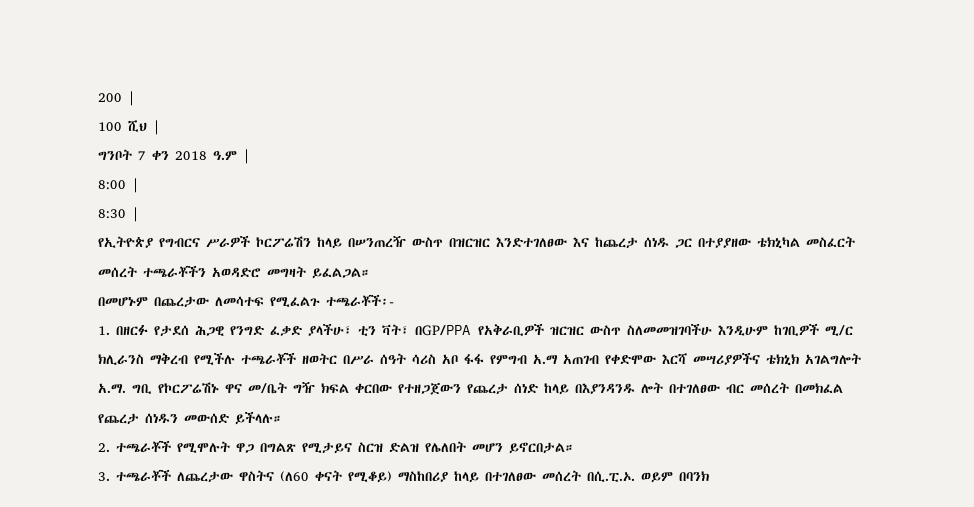200 |
100 ሺህ |
ግንቦት 7 ቀን 2018 ዓ.ም |
8:00 |
8:30 |
የኢትዮጵያ የግብርና ሥራዎች ኮርፖሬሽን ከላይ በሠንጠረዥ ውስጥ በዝርዝር እንድተገለፀው እና ከጨረታ ሰነዱ ጋር በተያያዘው ቴክኒካል መስፈርት መሰረት ተጫራቾችን አወዳድሮ መግዛት ይፈልጋል።
በመሆኑም በጨረታው ለመሳተፍ የሚፈልጉ ተጫራቾች፡-
1. በዘርፉ የታደሰ ሕጋዊ የንግድ ፈቃድ ያላችሁ፣ ቲን ቫት፣ በGP/PPA የአቅራቢዎች ዝርዝር ውስጥ ስለመመዝገባችሁ እንዲሁም ከገቢዎች ሚ/ር ክሊራንስ ማቅረብ የሚችሉ ተጫራቾች ዘወትር በሥራ ሰዓት ሳሪስ አቦ ፋፋ የምግብ አ.ማ አጠገብ የቀድሞው እርሻ መሣሪያዎችና ቴክኒክ አገልግሎት አ.ማ. ግቢ የኮርፖሬሽኑ ዋና መ/ቤት ግዥ ክፍል ቀርበው የተዘጋጀውን የጨረታ ሰነድ ከላይ በእያንዳንዱ ሎት በተገለፀው ብር መሰረት በመክፈል የጨረታ ሰነዱን መውሰድ ይችላሉ።
2. ተጫራቾች የሚሞሉት ዋጋ በግልጽ የሚታይና ስርዝ ድልዝ የሌለበት መሆን ይኖርበታል።
3. ተጫራቾች ለጨረታው ዋስትና (ለ60 ቀናት የሚቆይ) ማስከበሪያ ከላይ በተገለፀው መሰረት በሲ.ፒ.ኦ. ወይም በባንክ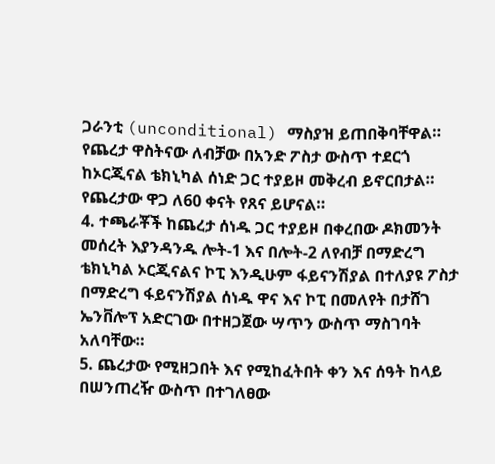ጋራንቲ (unconditional) ማስያዝ ይጠበቅባቸዋል። የጨረታ ዋስትናው ለብቻው በአንድ ፖስታ ውስጥ ተደርጎ ከኦርጂናል ቴክኒካል ሰነድ ጋር ተያይዞ መቅረብ ይኖርበታል። የጨረታው ዋጋ ለ60 ቀናት የጸና ይሆናል።
4. ተጫራቾች ከጨረታ ሰነዱ ጋር ተያይዞ በቀረበው ዶክመንት መሰረት እያንዳንዱ ሎት-1 እና በሎት-2 ለየብቻ በማድረግ ቴክኒካል ኦርጂናልና ኮፒ እንዲሁም ፋይናንሽያል በተለያዩ ፖስታ በማድረግ ፋይናንሽያል ሰነዱ ዋና እና ኮፒ በመለየት በታሸገ ኤንቨሎፕ አድርገው በተዘጋጀው ሣጥን ውስጥ ማስገባት አለባቸው።
5. ጨረታው የሚዘጋበት እና የሚከፈትበት ቀን እና ሰዓት ከላይ በሠንጠረዥ ውስጥ በተገለፀው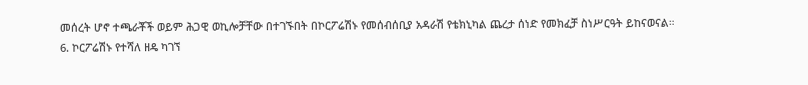መሰረት ሆኖ ተጫራቾች ወይም ሕጋዊ ወኪሎቻቸው በተገኙበት በኮርፖሬሽኑ የመሰብሰቢያ አዳራሽ የቴክኒካል ጨረታ ሰነድ የመክፈቻ ስነሥርዓት ይከናወናል።
6. ኮርፖሬሽኑ የተሻለ ዘዴ ካገኘ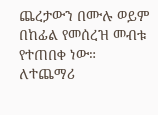ጨረታውን በሙሉ ወይም በከፊል የመሰረዝ መብቱ የተጠበቀ ነው።
ለተጨማሪ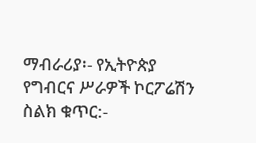ማብራሪያ፡- የኢትዮጵያ የግብርና ሥራዎች ኮርፖሬሽን
ስልክ ቁጥር:-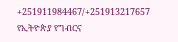+251911984467/+251913217657
የኢትዮጵያ የግብርና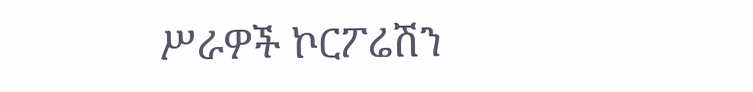ሥራዎች ኮርፖሬሽን